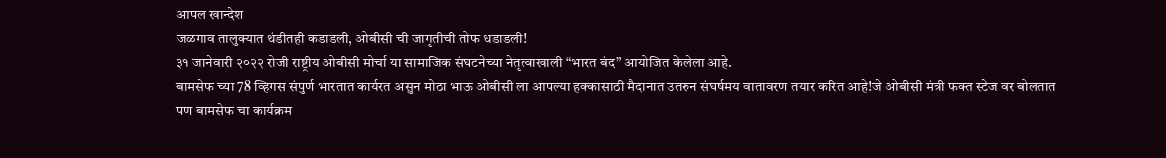आपल खान्देश
जळगाव तालुक्यात थंडीतही कडाडली, ओबीसी ची जागृतीची तोफ धडाडली!
३१ जानेवारी २०२२ रोजी राष्ट्रीय ओबीसी मोर्चा या सामाजिक संघटनेच्या नेतृत्वाखाली “भारत बंद” आयोजित केलेला आहे.
बामसेफ च्या 78 व्हिगस संपुर्ण भारतात कार्यरत असुन मोठा भाऊ ओबीसी ला आपल्या हक्कासाठी मैदानात उतरुन संघर्षमय वातावरण तयार करित आहे!जे ओबीसी मंत्री फक्त स्टेज वर बोलतात पण बामसेफ चा कार्यक्रम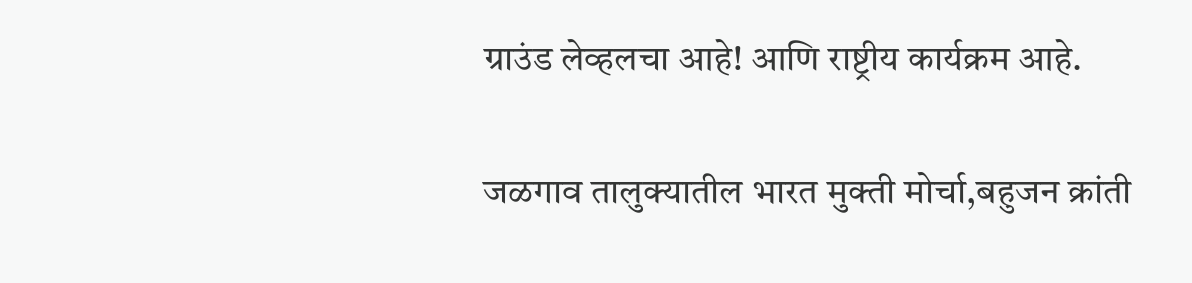ग्राउंड लेव्हलचा आहे! आणि राष्ट्रीय कार्यक्रम आहे.

जळगाव तालुक्यातील भारत मुक्ती मोर्चा,बहुजन क्रांती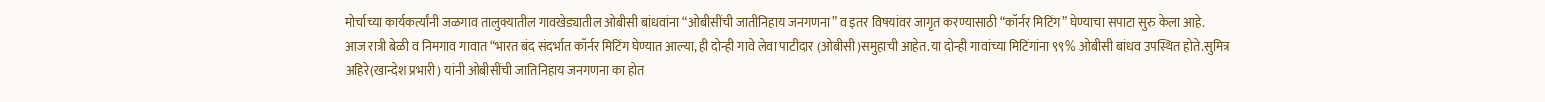मोर्चाच्या कार्यकर्त्यांनी जळगाव तालुक्यातील गावखेड्यातील ओबीसी बांधवांना “ओबीसींची जातीनिहाय जनगणना” व इतर विषयांवर जागृत करण्यासाठी “कॉर्नर मिटिंग” घेण्याचा सपाटा सुरु केला आहे.
आज रात्री बेळी व निमगाव गावात “भारत बंद संदर्भात कॉर्नर मिटिंग घेण्यात आल्या, ही दोन्ही गावे लेवा पाटीदार (ओबीसी)समुहाची आहेत.या दोन्ही गावांच्या मिटिंगांना ९९% ओबीसी बांधव उपस्थित होते.सुमित्र अहिरे(खान्देश प्रभारी) यांनी ओबीसींची जातिनिहाय जनगणना का होत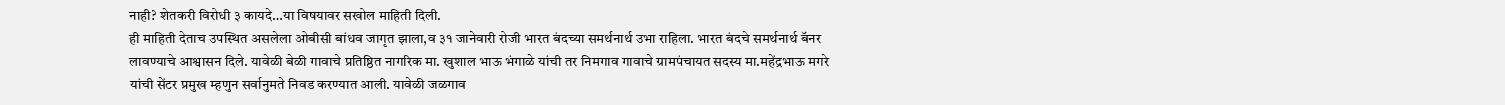नाही? शेतकरी विरोधी ३ कायदे…या विषयावर सखोल माहिती दिली.
ही माहिती देताच उपस्थित असलेला ओबीसी बांधव जागृत झाला,व ३१ जानेवारी रोजी भारत बंदच्या समर्थनार्थ उभा राहिला. भारत बंदचे समर्थनार्थ बॅनर लावण्याचे आश्वासन दिले. यावेळी बेळी गावाचे प्रतिष्ठित नागरिक मा. खुशाल भाऊ भंगाळे यांची तर निमगाव गावाचे ग्रामपंचायत सदस्य मा.महेंद्रभाऊ मगरे यांची सेंटर प्रमुख म्हणुन सर्वानुमते निवड करण्यात आली. यावेळी जळगाव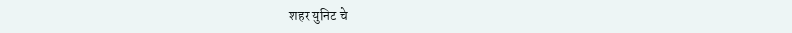शहर युनिट चे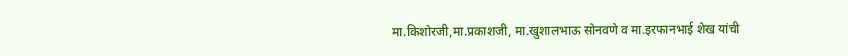मा.किशोरजी,मा.प्रकाशजी, मा.खुशालभाऊ सोनवणे व मा.इरफानभाई शेख यांची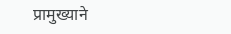प्रामुख्याने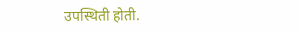उपस्थिती होती.